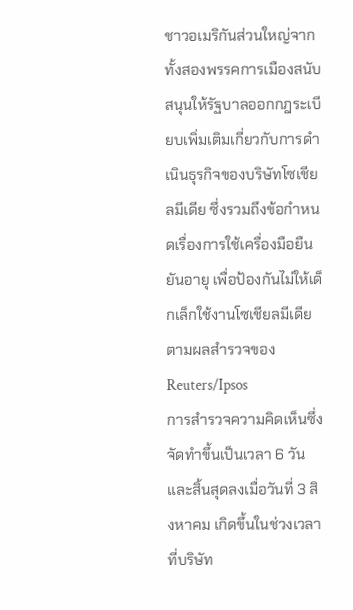ชาวอเมริกันส่วนใหญ่จากทั้งสองพรรคการเมืองสนับสนุนให้รัฐบาลออกกฎระเบียบเพิ่มเติมเกี่ยวกับการดำเนินธุรกิจของบริษัทโซเชียลมีเดีย ซึ่งรวมถึงข้อกำหนดเรื่องการใช้เครื่องมือยืนยันอายุ เพื่อป้องกันไม่ให้เด็กเล็กใช้งานโซเชียลมีเดีย ตามผลสำรวจของ Reuters/Ipsos
การสำรวจความคิดเห็นซึ่งจัดทำขึ้นเป็นเวลา 6 วันและสิ้นสุดลงเมื่อวันที่ 3 สิงหาคม เกิดขึ้นในช่วงเวลาที่บริษัท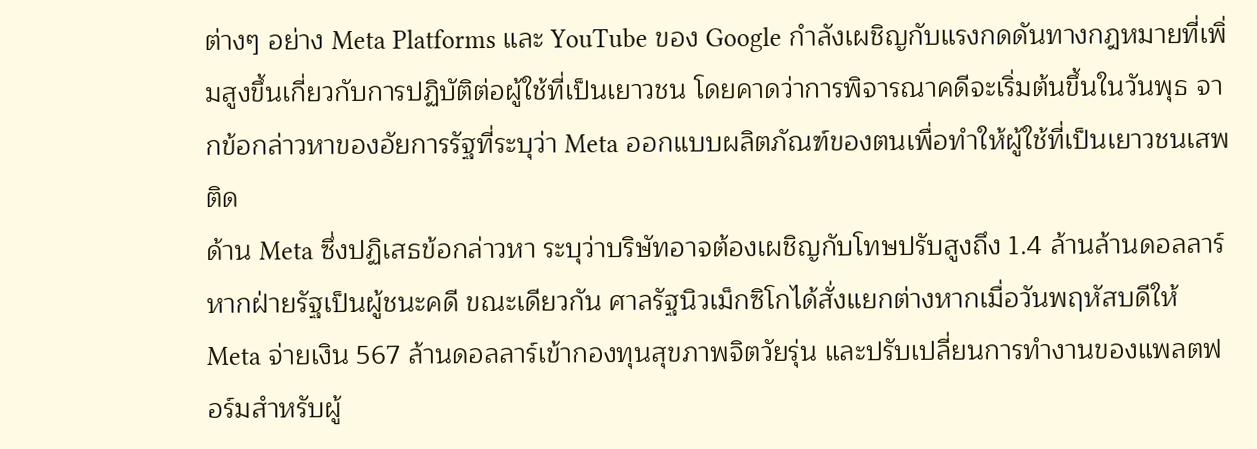ต่างๆ อย่าง Meta Platforms และ YouTube ของ Google กำลังเผชิญกับแรงกดดันทางกฎหมายที่เพิ่มสูงขึ้นเกี่ยวกับการปฏิบัติต่อผู้ใช้ที่เป็นเยาวชน โดยคาดว่าการพิจารณาคดีจะเริ่มต้นขึ้นในวันพุธ จากข้อกล่าวหาของอัยการรัฐที่ระบุว่า Meta ออกแบบผลิตภัณฑ์ของตนเพื่อทำให้ผู้ใช้ที่เป็นเยาวชนเสพติด
ด้าน Meta ซึ่งปฏิเสธข้อกล่าวหา ระบุว่าบริษัทอาจต้องเผชิญกับโทษปรับสูงถึง 1.4 ล้านล้านดอลลาร์หากฝ่ายรัฐเป็นผู้ชนะคดี ขณะเดียวกัน ศาลรัฐนิวเม็กซิโกได้สั่งแยกต่างหากเมื่อวันพฤหัสบดีให้ Meta จ่ายเงิน 567 ล้านดอลลาร์เข้ากองทุนสุขภาพจิตวัยรุ่น และปรับเปลี่ยนการทำงานของแพลตฟอร์มสำหรับผู้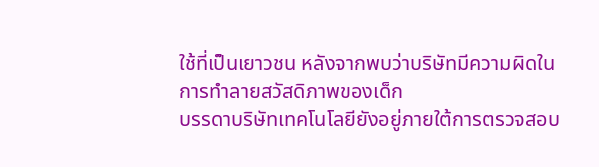ใช้ที่เป็นเยาวชน หลังจากพบว่าบริษัทมีความผิดในการทำลายสวัสดิภาพของเด็ก
บรรดาบริษัทเทคโนโลยียังอยู่ภายใต้การตรวจสอบ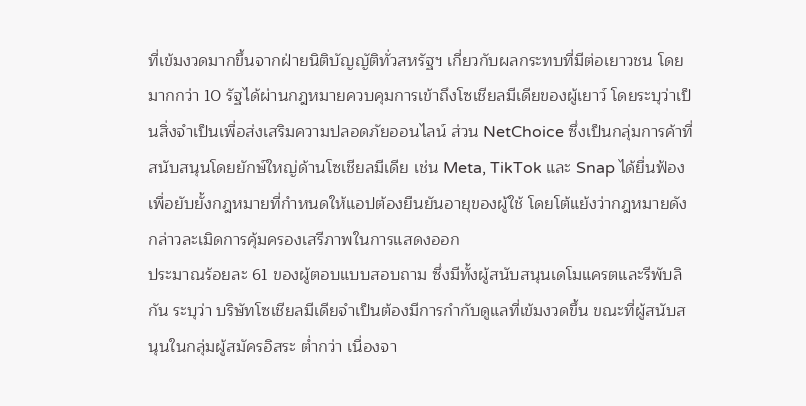ที่เข้มงวดมากขึ้นจากฝ่ายนิติบัญญัติทั่วสหรัฐฯ เกี่ยวกับผลกระทบที่มีต่อเยาวชน โดยมากกว่า 10 รัฐได้ผ่านกฎหมายควบคุมการเข้าถึงโซเชียลมีเดียของผู้เยาว์ โดยระบุว่าเป็นสิ่งจำเป็นเพื่อส่งเสริมความปลอดภัยออนไลน์ ส่วน NetChoice ซึ่งเป็นกลุ่มการค้าที่สนับสนุนโดยยักษ์ใหญ่ด้านโซเชียลมีเดีย เช่น Meta, TikTok และ Snap ได้ยื่นฟ้องเพื่อยับยั้งกฎหมายที่กำหนดให้แอปต้องยืนยันอายุของผู้ใช้ โดยโต้แย้งว่ากฎหมายดังกล่าวละเมิดการคุ้มครองเสรีภาพในการแสดงออก
ประมาณร้อยละ 61 ของผู้ตอบแบบสอบถาม ซึ่งมีทั้งผู้สนับสนุนเดโมแครตและรีพับลิกัน ระบุว่า บริษัทโซเชียลมีเดียจำเป็นต้องมีการกำกับดูแลที่เข้มงวดขึ้น ขณะที่ผู้สนับสนุนในกลุ่มผู้สมัครอิสระ ต่ำกว่า เนื่องจา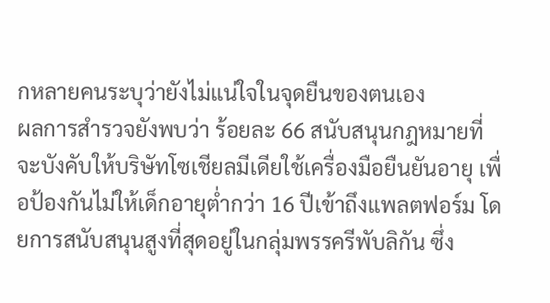กหลายคนระบุว่ายังไม่แน่ใจในจุดยืนของตนเอง
ผลการสำรวจยังพบว่า ร้อยละ 66 สนับสนุนกฎหมายที่จะบังคับให้บริษัทโซเชียลมีเดียใช้เครื่องมือยืนยันอายุ เพื่อป้องกันไม่ให้เด็กอายุต่ำกว่า 16 ปีเข้าถึงแพลตฟอร์ม โดยการสนับสนุนสูงที่สุดอยู่ในกลุ่มพรรครีพับลิกัน ซึ่ง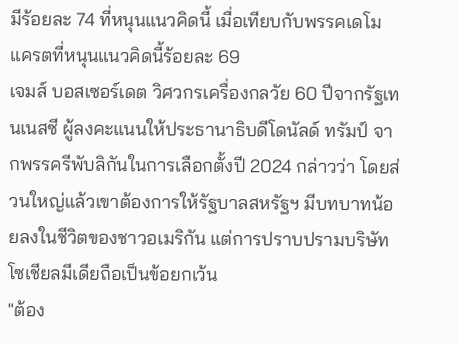มีร้อยละ 74 ที่หนุนแนวคิดนี้ เมื่อเทียบกับพรรคเดโมแครตที่หนุนแนวคิดนี้ร้อยละ 69
เจมส์ บอสเซอร์เดต วิศวกรเครื่องกลวัย 60 ปีจากรัฐเทนเนสซี ผู้ลงคะแนนให้ประธานาธิบดีโดนัลด์ ทรัมป์ จากพรรครีพับลิกันในการเลือกตั้งปี 2024 กล่าวว่า โดยส่วนใหญ่แล้วเขาต้องการให้รัฐบาลสหรัฐฯ มีบทบาทน้อยลงในชีวิตของชาวอเมริกัน แต่การปราบปรามบริษัทโซเชียลมีเดียถือเป็นข้อยกเว้น
"ต้อง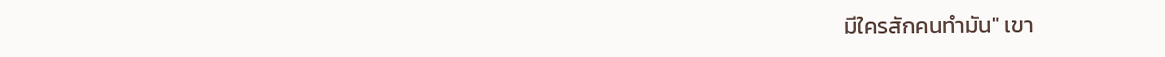มีใครสักคนทำมัน" เขา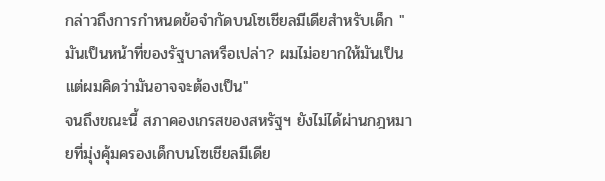กล่าวถึงการกำหนดข้อจำกัดบนโซเชียลมีเดียสำหรับเด็ก "มันเป็นหน้าที่ของรัฐบาลหรือเปล่า? ผมไม่อยากให้มันเป็น แต่ผมคิดว่ามันอาจจะต้องเป็น"
จนถึงขณะนี้ สภาคองเกรสของสหรัฐฯ ยังไม่ได้ผ่านกฎหมายที่มุ่งคุ้มครองเด็กบนโซเชียลมีเดีย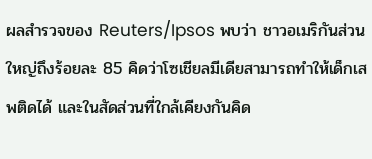ผลสำรวจของ Reuters/Ipsos พบว่า ชาวอเมริกันส่วนใหญ่ถึงร้อยละ 85 คิดว่าโซเชียลมีเดียสามารถทำให้เด็กเสพติดได้ และในสัดส่วนที่ใกล้เคียงกันคิด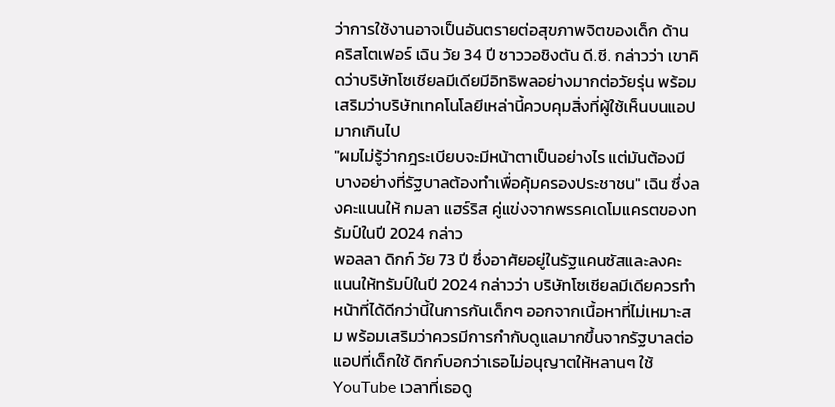ว่าการใช้งานอาจเป็นอันตรายต่อสุขภาพจิตของเด็ก ด้าน คริสโตเฟอร์ เฉิน วัย 34 ปี ชาววอชิงตัน ดี.ซี. กล่าวว่า เขาคิดว่าบริษัทโซเชียลมีเดียมีอิทธิพลอย่างมากต่อวัยรุ่น พร้อมเสริมว่าบริษัทเทคโนโลยีเหล่านี้ควบคุมสิ่งที่ผู้ใช้เห็นบนแอปมากเกินไป
"ผมไม่รู้ว่ากฎระเบียบจะมีหน้าตาเป็นอย่างไร แต่มันต้องมีบางอย่างที่รัฐบาลต้องทำเพื่อคุ้มครองประชาชน" เฉิน ซึ่งลงคะแนนให้ กมลา แฮร์ริส คู่แข่งจากพรรคเดโมแครตของทรัมป์ในปี 2024 กล่าว
พอลลา ดิกก์ วัย 73 ปี ซึ่งอาศัยอยู่ในรัฐแคนซัสและลงคะแนนให้ทรัมป์ในปี 2024 กล่าวว่า บริษัทโซเชียลมีเดียควรทำหน้าที่ได้ดีกว่านี้ในการกันเด็กๆ ออกจากเนื้อหาที่ไม่เหมาะสม พร้อมเสริมว่าควรมีการกำกับดูแลมากขึ้นจากรัฐบาลต่อแอปที่เด็กใช้ ดิกก์บอกว่าเธอไม่อนุญาตให้หลานๆ ใช้ YouTube เวลาที่เธอดู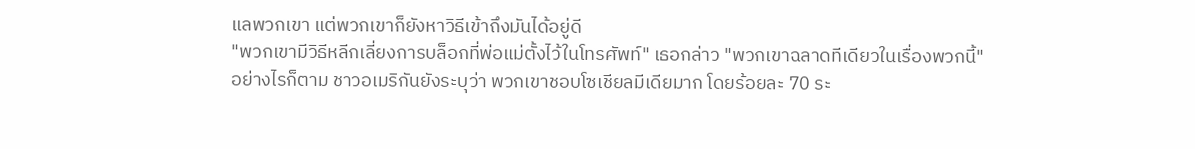แลพวกเขา แต่พวกเขาก็ยังหาวิธีเข้าถึงมันได้อยู่ดี
"พวกเขามีวิธีหลีกเลี่ยงการบล็อกที่พ่อแม่ตั้งไว้ในโทรศัพท์" เธอกล่าว "พวกเขาฉลาดทีเดียวในเรื่องพวกนี้"
อย่างไรก็ตาม ชาวอเมริกันยังระบุว่า พวกเขาชอบโซเชียลมีเดียมาก โดยร้อยละ 70 ระ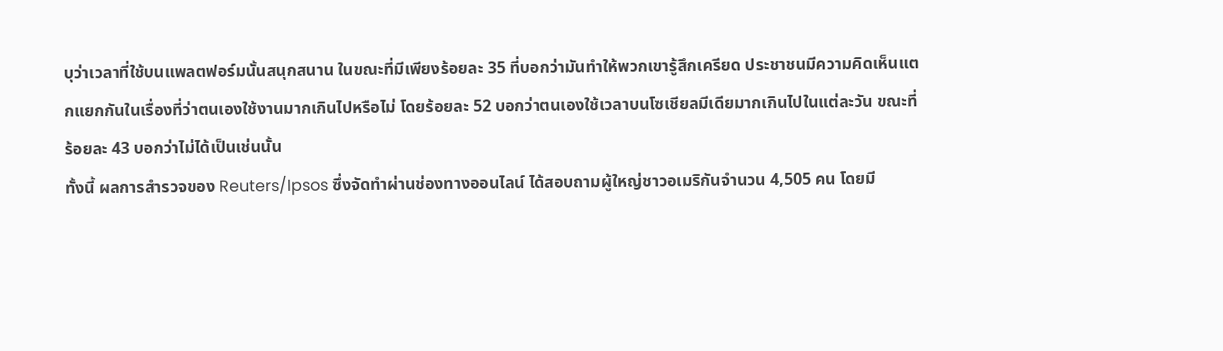บุว่าเวลาที่ใช้บนแพลตฟอร์มนั้นสนุกสนาน ในขณะที่มีเพียงร้อยละ 35 ที่บอกว่ามันทำให้พวกเขารู้สึกเครียด ประชาชนมีความคิดเห็นแตกแยกกันในเรื่องที่ว่าตนเองใช้งานมากเกินไปหรือไม่ โดยร้อยละ 52 บอกว่าตนเองใช้เวลาบนโซเชียลมีเดียมากเกินไปในแต่ละวัน ขณะที่ร้อยละ 43 บอกว่าไม่ได้เป็นเช่นนั้น
ทั้งนี้ ผลการสำรวจของ Reuters/Ipsos ซึ่งจัดทำผ่านช่องทางออนไลน์ ได้สอบถามผู้ใหญ่ชาวอเมริกันจำนวน 4,505 คน โดยมี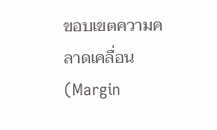ขอบเขตความคลาดเคลื่อน (Margin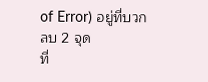of Error) อยู่ที่บวกลบ 2 จุด
ที่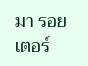มา รอยเตอร์